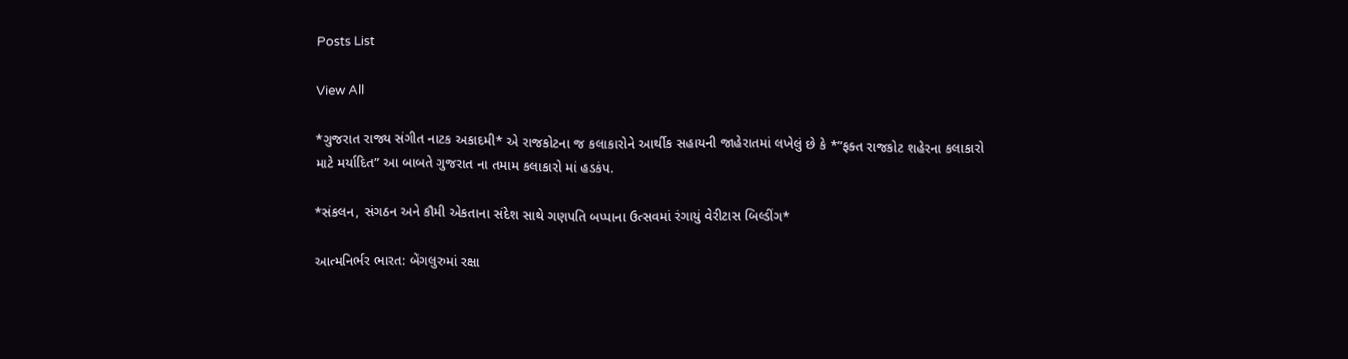Posts List

View All

*ગુજરાત રાજ્ય સંગીત નાટક અકાદમી* એ રાજકોટના જ કલાકારોને આર્થીક સહાયની જાહેરાતમાં લખેલું છે કે *”ફક્ત રાજકોટ શહેરના કલાકારો માટે મર્યાદિત” આ બાબતે ગુજરાત ના તમામ કલાકારો માં હડકંપ.

*સંકલન, સંગઠન અને કૌમી એકતાના સંદેશ સાથે ગણપતિ બપ્પાના ઉત્સવમાં રંગાયું વેરીટાસ બિલ્ડીંગ*

આત્મનિર્ભર ભારત: બેંગલુરુમાં રક્ષા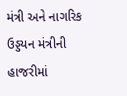મંત્રી અને નાગરિક ઉડ્ડયન મંત્રીની હાજરીમાં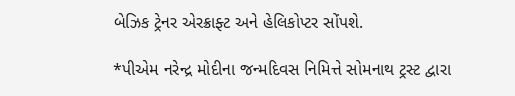બેઝિક ટ્રેનર એરક્રાફ્ટ અને હેલિકોપ્ટર સોંપશે.

*પીએમ નરેન્દ્ર મોદીના જન્મદિવસ નિમિત્તે સોમનાથ ટ્રસ્ટ દ્વારા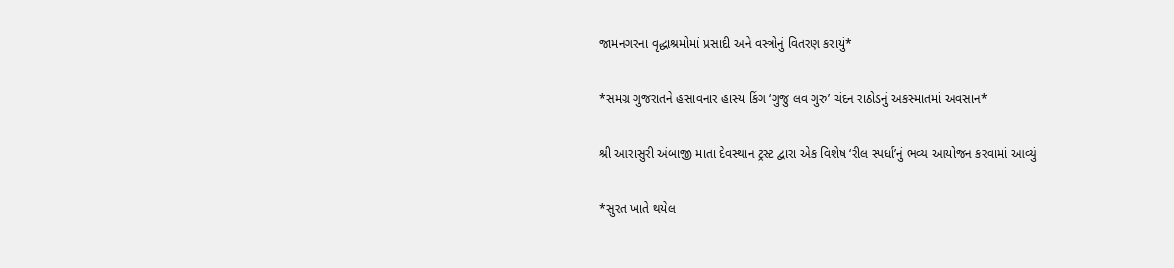જામનગરના વૃદ્ધાશ્રમોમાં પ્રસાદી અને વસ્ત્રોનું વિતરણ કરાયું*

*સમગ્ર ગુજરાતને હસાવનાર હાસ્ય કિંગ ‘ગુજુ લવ ગુરુ’ ચંદન રાઠોડનું અકસ્માતમાં અવસાન*

શ્રી આરાસુરી અંબાજી માતા દેવસ્થાન ટ્રસ્ટ દ્વારા એક વિશેષ ‘રીલ સ્પર્ધા’નું ભવ્ય આયોજન કરવામાં આવ્યું

*સુરત ખાતે થયેલ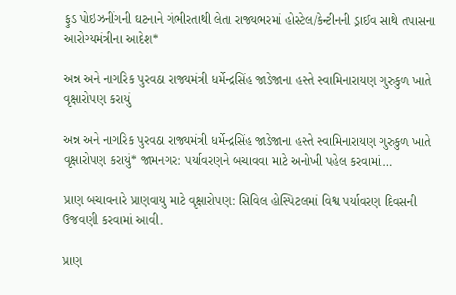ફુડ પોઇઝનીંગની ઘટનાને ગંભીરતાથી લેતા રાજ્યભરમાં હોસ્ટેલ/કેન્ટીનની ડ્રાઈવ સાથે તપાસના આરોગ્યમંત્રીના આદેશ*

અન્ન અને નાગરિક પુરવઠા રાજ્યમંત્રી ધર્મેન્દ્રસિંહ જાડેજાના હસ્તે સ્વામિનારાયણ ગુરુકુળ ખાતે વૃક્ષારોપણ કરાયું

અન્ન અને નાગરિક પુરવઠા રાજ્યમંત્રી ધર્મેન્દ્રસિંહ જાડેજાના હસ્તે સ્વામિનારાયણ ગુરુકુળ ખાતે વૃક્ષારોપણ કરાયું* જામનગર: પર્યાવરણને બચાવવા માટે અનોખી પહેલ કરવામાં…

પ્રાણ બચાવનારે પ્રાણવાયુ માટે વૃક્ષારોપણ: સિવિલ હોસ્પિટલમાં વિશ્વ પર્યાવરણ દિવસની ઉજવણી કરવામાં આવી.

પ્રાણ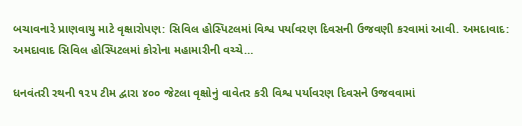બચાવનારે પ્રાણવાયુ માટે વૃક્ષારોપણ: સિવિલ હોસ્પિટલમાં વિશ્વ પર્યાવરણ દિવસની ઉજવણી કરવામાં આવી. અમદાવાદ: અમદાવાદ સિવિલ હોસ્પિટલમાં કોરોના મહામારીની વચ્ચે…

ધનવંતરી રથની ૧૨૫ ટીમ દ્વારા ૪૦૦ જેટલા વૃક્ષોનું વાવેતર કરી વિશ્વ પર્યાવરણ દિવસને ઉજવવામાં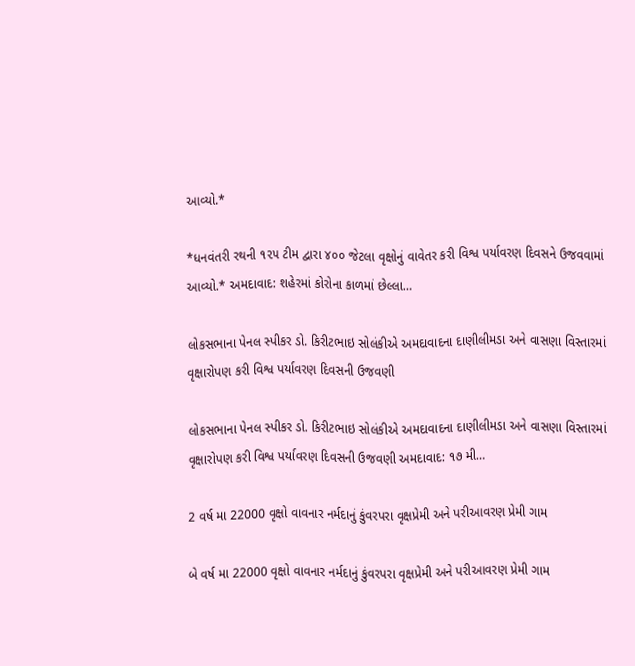આવ્યો.*

*ધનવંતરી રથની ૧૨૫ ટીમ દ્વારા ૪૦૦ જેટલા વૃક્ષોનું વાવેતર કરી વિશ્વ પર્યાવરણ દિવસને ઉજવવામાં આવ્યો.* અમદાવાદ: શહેરમાં કોરોના કાળમાં છેલ્લા…

લોકસભાના પેનલ સ્પીકર ડો. કિરીટભાઇ સોલંકીએ અમદાવાદના દાણીલીમડા અને વાસણા વિસ્તારમાં વૃક્ષારોપણ કરી વિશ્વ પર્યાવરણ દિવસની ઉજવણી

લોકસભાના પેનલ સ્પીકર ડો. કિરીટભાઇ સોલંકીએ અમદાવાદના દાણીલીમડા અને વાસણા વિસ્તારમાં વૃક્ષારોપણ કરી વિશ્વ પર્યાવરણ દિવસની ઉજવણી અમદાવાદ: ૧૭ મી…

2 વર્ષ મા 22000 વૃક્ષો વાવનાર નર્મદાનું કુંવરપરા વૃક્ષપ્રેમી અને પરીઆવરણ પ્રેમી ગામ

બે વર્ષ મા 22000 વૃક્ષો વાવનાર નર્મદાનું કુંવરપરા વૃક્ષપ્રેમી અને પરીઆવરણ પ્રેમી ગામ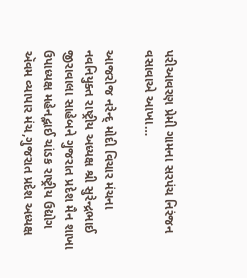પરીઆવરણ પ્રેમી ગામના સરપંચ નિરંજન વસાવાએ આખા…

આજરોજ નરેન્દ્ મોદી વિચાર મંચના નવનિયુક્ત રાષ્ટ્રીય અધ્યક્ષ શ્રી સુરેન્દ્રભાઈ જીરાવાલા સાહેબને ગુજરાત પ્રદેશ મૈન શાખા ઉપાધ્યક્ષ મહેનદ્ભાઈ ચાંડક રાષ્ટ્રીય ઉદ્યોગ ઍવમ વ્યાપાર મંચ,ગુજરાત પ્રદેશ અધ્યક્ષ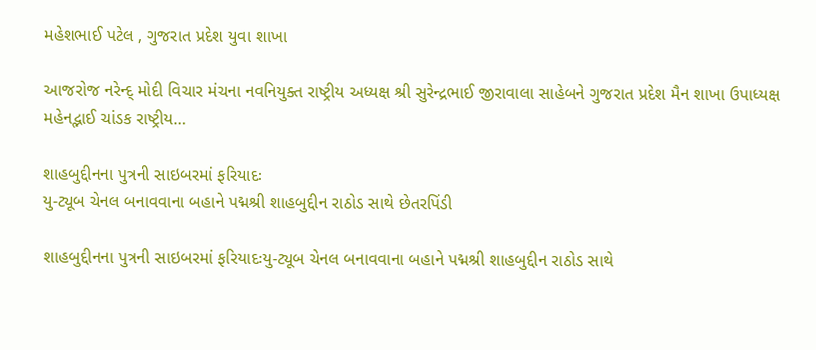મહેશભાઈ પટેલ , ગુજરાત પ્રદેશ યુવા શાખા

આજરોજ નરેન્દ્ મોદી વિચાર મંચના નવનિયુક્ત રાષ્ટ્રીય અધ્યક્ષ શ્રી સુરેન્દ્રભાઈ જીરાવાલા સાહેબને ગુજરાત પ્રદેશ મૈન શાખા ઉપાધ્યક્ષ મહેનદ્ભાઈ ચાંડક રાષ્ટ્રીય…

શાહબુદ્દીનના પુત્રની સાઇબરમાં ફરિયાદઃ
યુ-ટ્યૂબ ચેનલ બનાવવાના બહાને પદ્મશ્રી શાહબુદ્દીન રાઠોડ સાથે છેતરપિંડી

શાહબુદ્દીનના પુત્રની સાઇબરમાં ફરિયાદઃયુ-ટ્યૂબ ચેનલ બનાવવાના બહાને પદ્મશ્રી શાહબુદ્દીન રાઠોડ સાથે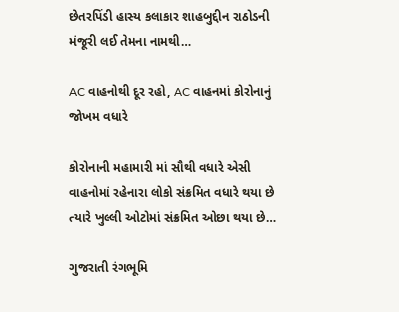છેતરપિંડી હાસ્ય કલાકાર શાહબુદ્દીન રાઠોડની મંજૂરી લઈ તેમના નામથી…

AC વાહનોથી દૂર રહો, AC વાહનમાં કોરોનાનું જોખમ વધારે

કોરોનાની મહામારી માં સૌથી વધારે એસી વાહનોમાં રહેનારા લોકો સંક્રમિત વધારે થયા છે ત્યારે ખુલ્લી ઓટોમાં સંક્રમિત ઓછા થયા છે…

ગુજરાતી રંગભૂમિ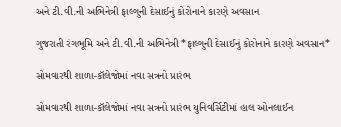અને ટી.વી.ની અભિનેત્રી ફાલ્ગુની દેસાઈનું કોરોનાને કારણે અવસાન

ગુજરાતી રંગભૂમિ અને ટી.વી.ની અભિનેત્રી *ફાલ્ગુની દેસાઈનું કોરોનાને કારણે અવસાન*

સોમવારથી શાળા-કૉલેજોમાં નવા સત્રનો પ્રારંભ

સોમવારથી શાળા-કૉલેજોમાં નવા સત્રનો પ્રારંભ યુનિવર્સિટીમાં હાલ ઓનલાઈન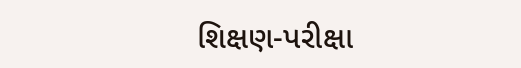શિક્ષણ-પરીક્ષા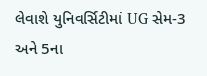લેવાશે યુનિવર્સિટીમાં UG સેમ-3 અને 5ના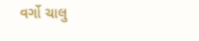વર્ગો ચાલુ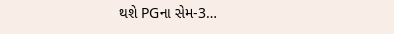થશે PGના સેમ-3…